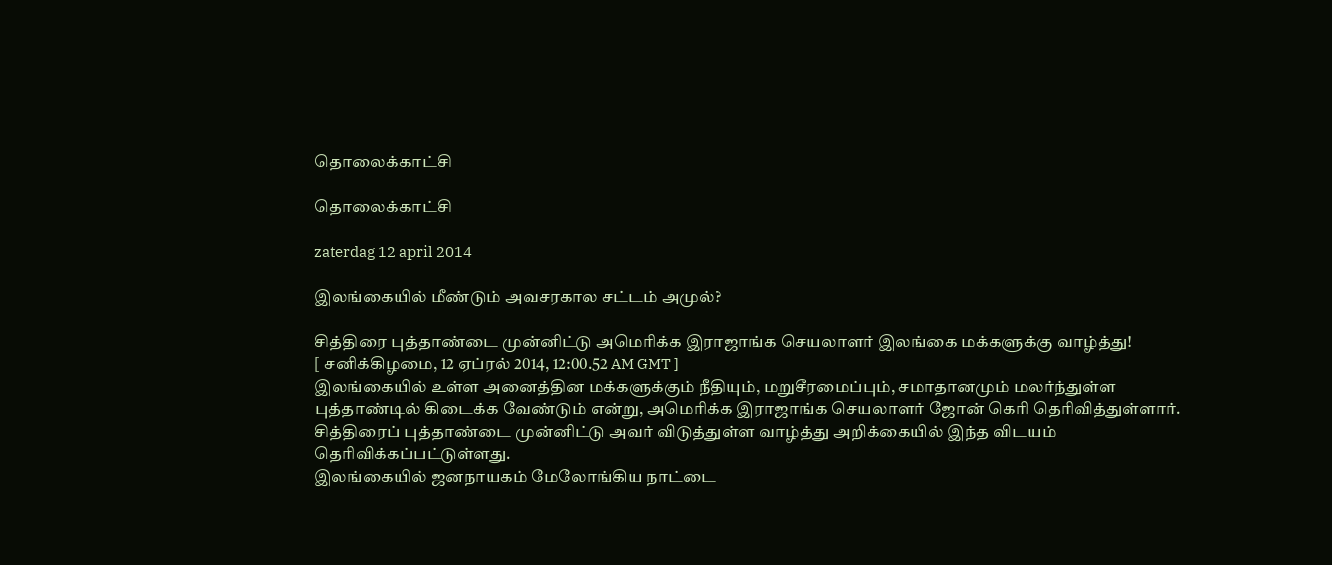தொலைக்காட்சி

தொலைக்காட்சி

zaterdag 12 april 2014

இலங்கையில் மீண்டும் அவசரகால சட்டம் அமுல்?

சித்திரை புத்தாண்டை முன்னிட்டு அமெரிக்க இராஜாங்க செயலாளர் இலங்கை மக்களுக்கு வாழ்த்து!
[ சனிக்கிழமை, 12 ஏப்ரல் 2014, 12:00.52 AM GMT ]
இலங்கையில் உள்ள அனைத்தின மக்களுக்கும் நீதியும், மறுசீரமைப்பும், சமாதானமும் மலர்ந்துள்ள புத்தாண்டில் கிடைக்க வேண்டும் என்று, அமெரிக்க இராஜாங்க செயலாளர் ஜோன் கெரி தெரிவித்துள்ளார்.
சித்திரைப் புத்தாண்டை முன்னிட்டு அவர் விடுத்துள்ள வாழ்த்து அறிக்கையில் இந்த விடயம் தெரிவிக்கப்பட்டுள்ளது.
இலங்கையில் ஜனநாயகம் மேலோங்கிய நாட்டை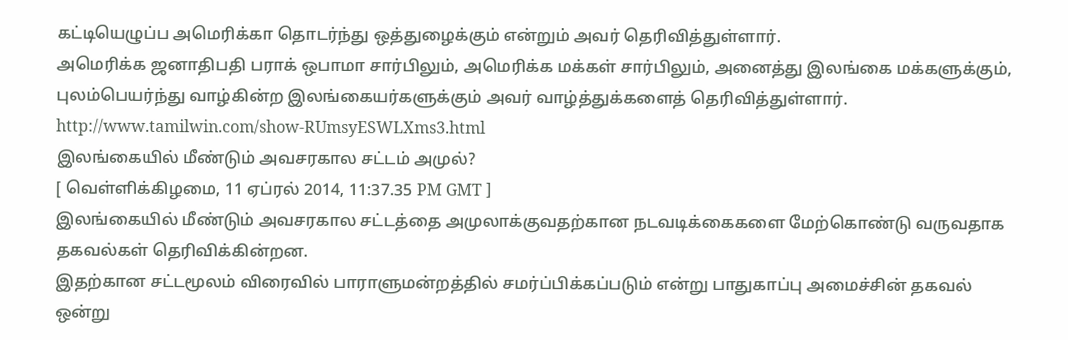கட்டியெழுப்ப அமெரிக்கா தொடர்ந்து ஒத்துழைக்கும் என்றும் அவர் தெரிவித்துள்ளார்.
அமெரிக்க ஜனாதிபதி பராக் ஒபாமா சார்பிலும், அமெரிக்க மக்கள் சார்பிலும், அனைத்து இலங்கை மக்களுக்கும், புலம்பெயர்ந்து வாழ்கின்ற இலங்கையர்களுக்கும் அவர் வாழ்த்துக்களைத் தெரிவித்துள்ளார்.
http://www.tamilwin.com/show-RUmsyESWLXms3.html
இலங்கையில் மீண்டும் அவசரகால சட்டம் அமுல்?
[ வெள்ளிக்கிழமை, 11 ஏப்ரல் 2014, 11:37.35 PM GMT ]
இலங்கையில் மீண்டும் அவசரகால சட்டத்தை அமுலாக்குவதற்கான நடவடிக்கைகளை மேற்கொண்டு வருவதாக தகவல்கள் தெரிவிக்கின்றன.
இதற்கான சட்டமூலம் விரைவில் பாராளுமன்றத்தில் சமர்ப்பிக்கப்படும் என்று பாதுகாப்பு அமைச்சின் தகவல் ஒன்று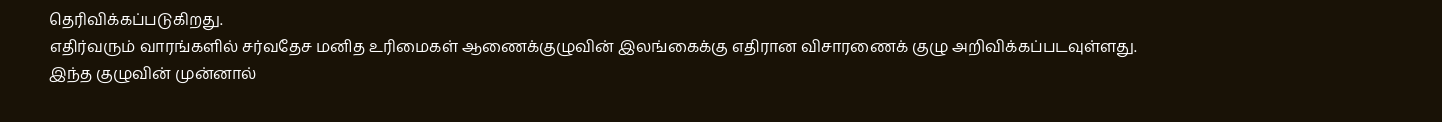தெரிவிக்கப்படுகிறது.
எதிர்வரும் வாரங்களில் சர்வதேச மனித உரிமைகள் ஆணைக்குழுவின் இலங்கைக்கு எதிரான விசாரணைக் குழு அறிவிக்கப்படவுள்ளது.
இந்த குழுவின் முன்னால்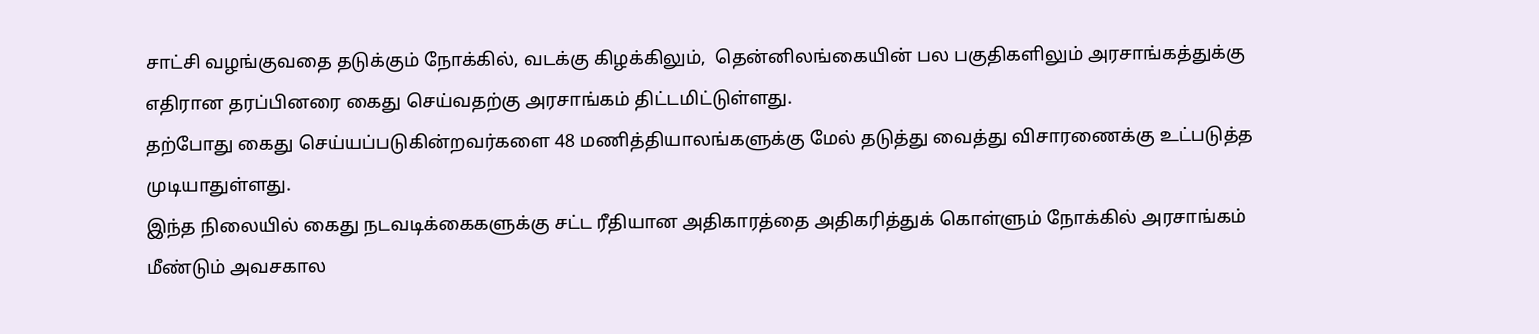சாட்சி வழங்குவதை தடுக்கும் நோக்கில், வடக்கு கிழக்கிலும்,  தென்னிலங்கையின் பல பகுதிகளிலும் அரசாங்கத்துக்கு எதிரான தரப்பினரை கைது செய்வதற்கு அரசாங்கம் திட்டமிட்டுள்ளது.
தற்போது கைது செய்யப்படுகின்றவர்களை 48 மணித்தியாலங்களுக்கு மேல் தடுத்து வைத்து விசாரணைக்கு உட்படுத்த முடியாதுள்ளது.
இந்த நிலையில் கைது நடவடிக்கைகளுக்கு சட்ட ரீதியான அதிகாரத்தை அதிகரித்துக் கொள்ளும் நோக்கில் அரசாங்கம் மீண்டும் அவசகால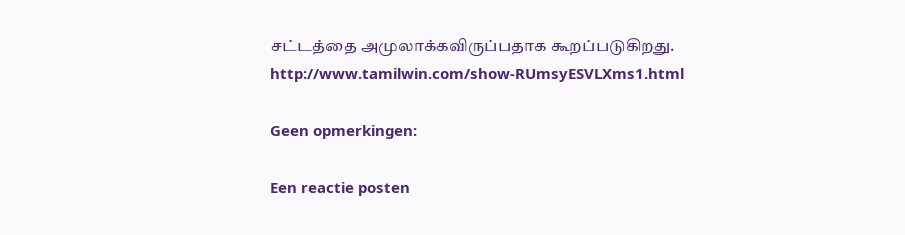சட்டத்தை அமுலாக்கவிருப்பதாக கூறப்படுகிறது.
http://www.tamilwin.com/show-RUmsyESVLXms1.html

Geen opmerkingen:

Een reactie posten